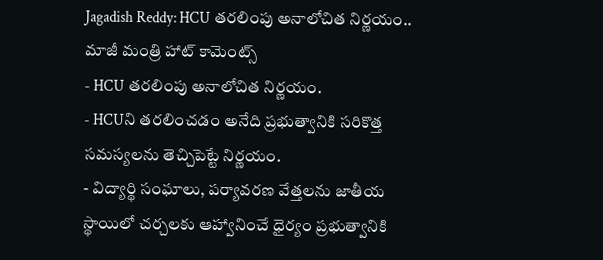Jagadish Reddy: HCU తరలింపు అనాలోచిత నిర్ణయం.. మాజీ మంత్రి హాట్ కామెంట్స్
- HCU తరలింపు అనాలోచిత నిర్ణయం.
- HCUని తరలించడం అనేది ప్రభుత్వానికి సరికొత్త సమస్యలను తెచ్చిపెట్టే నిర్ణయం.
- విద్యార్థి సంఘాలు, పర్యావరణ వేత్తలను జాతీయ స్థాయిలో చర్చలకు ఆహ్వానించే ధైర్యం ప్రభుత్వానికి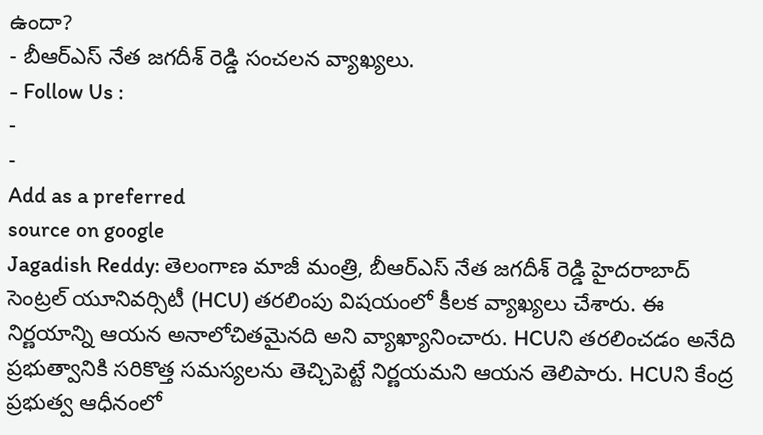ఉందా?
- బీఆర్ఎస్ నేత జగదీశ్ రెడ్డి సంచలన వ్యాఖ్యలు.
- Follow Us :
-
-
Add as a preferred
source on google
Jagadish Reddy: తెలంగాణ మాజీ మంత్రి, బీఆర్ఎస్ నేత జగదీశ్ రెడ్డి హైదరాబాద్ సెంట్రల్ యూనివర్సిటీ (HCU) తరలింపు విషయంలో కీలక వ్యాఖ్యలు చేశారు. ఈ నిర్ణయాన్ని ఆయన అనాలోచితమైనది అని వ్యాఖ్యానించారు. HCUని తరలించడం అనేది ప్రభుత్వానికి సరికొత్త సమస్యలను తెచ్చిపెట్టే నిర్ణయమని ఆయన తెలిపారు. HCUని కేంద్ర ప్రభుత్వ ఆధీనంలో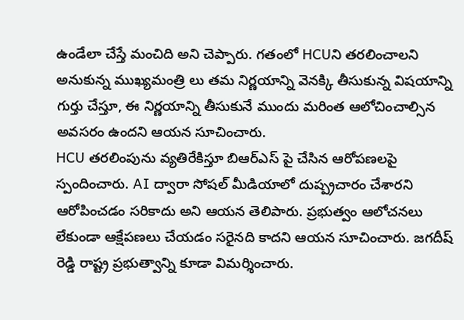ఉండేలా చేస్తే మంచిది అని చెప్పారు. గతంలో HCUని తరలించాలని అనుకున్న ముఖ్యమంత్రి లు తమ నిర్ణయాన్ని వెనక్కి తీసుకున్న విషయాన్ని గుర్తు చేస్తూ, ఈ నిర్ణయాన్ని తీసుకునే ముందు మరింత ఆలోచించాల్సిన అవసరం ఉందని ఆయన సూచించారు.
HCU తరలింపును వ్యతిరేకిస్తూ బిఆర్ఎస్ పై చేసిన ఆరోపణలపై స్పందించారు. AI ద్వారా సోషల్ మీడియాలో దుష్ప్రచారం చేశారని ఆరోపించడం సరికాదు అని ఆయన తెలిపారు. ప్రభుత్వం ఆలోచనలు లేకుండా ఆక్షేపణలు చేయడం సరైనది కాదని ఆయన సూచించారు. జగదీష్ రెడ్డి రాష్ట్ర ప్రభుత్వాన్ని కూడా విమర్శించారు.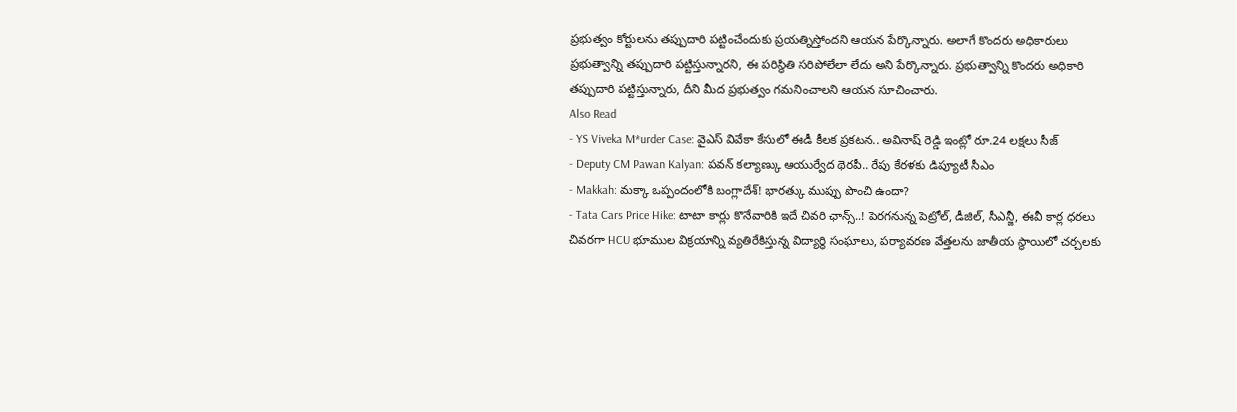ప్రభుత్వం కోర్టులను తప్పుదారి పట్టించేందుకు ప్రయత్నిస్తోందని ఆయన పేర్కొన్నారు. అలాగే కొందరు అధికారులు ప్రభుత్వాన్ని తప్పుదారి పట్టిస్తున్నారని, ఈ పరిస్థితి సరిపోలేలా లేదు అని పేర్కొన్నారు. ప్రభుత్వాన్ని కొందరు అధికారి తప్పుదారి పట్టిస్తున్నారు, దీని మీద ప్రభుత్వం గమనించాలని ఆయన సూచించారు.
Also Read
- YS Viveka M*urder Case: వైఎస్ వివేకా కేసులో ఈడీ కీలక ప్రకటన.. అవినాష్ రెడ్డి ఇంట్లో రూ.24 లక్షలు సీజ్
- Deputy CM Pawan Kalyan: పవన్ కల్యాణ్కు ఆయుర్వేద థెరపీ.. రేపు కేరళకు డిప్యూటీ సీఎం
- Makkah: మక్కా ఒప్పందంలోకి బంగ్లాదేశ్! భారత్కు ముప్పు పొంచి ఉందా?
- Tata Cars Price Hike: టాటా కార్లు కొనేవారికి ఇదే చివరి ఛాన్స్..! పెరగనున్న పెట్రోల్, డీజిల్, సీఎన్జీ, ఈవీ కార్ల ధరలు
చివరగా HCU భూముల విక్రయాన్ని వ్యతిరేకిస్తున్న విద్యార్థి సంఘాలు, పర్యావరణ వేత్తలను జాతీయ స్థాయిలో చర్చలకు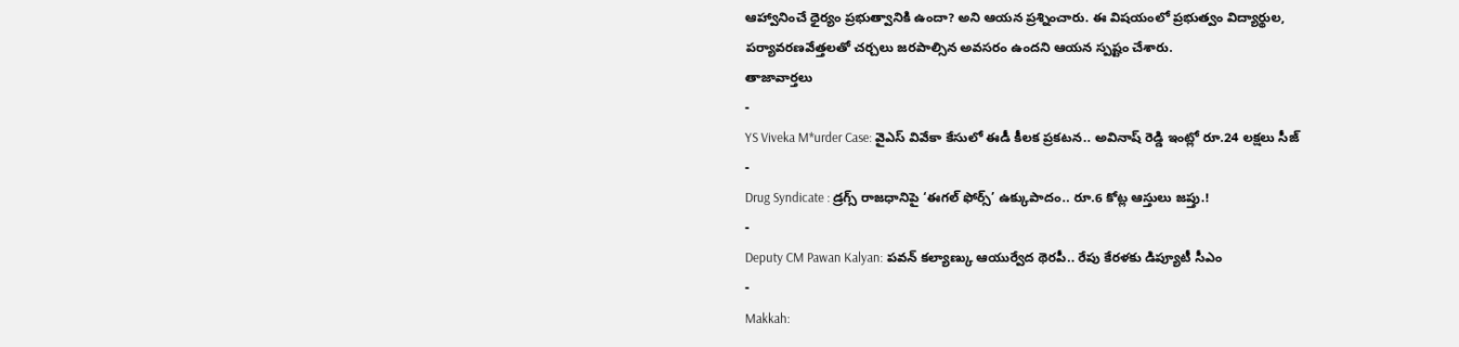ఆహ్వానించే ధైర్యం ప్రభుత్వానికి ఉందా? అని ఆయన ప్రశ్నించారు. ఈ విషయంలో ప్రభుత్వం విద్యార్థుల, పర్యావరణవేత్తలతో చర్చలు జరపాల్సిన అవసరం ఉందని ఆయన స్పష్టం చేశారు.
తాజావార్తలు
-
YS Viveka M*urder Case: వైఎస్ వివేకా కేసులో ఈడీ కీలక ప్రకటన.. అవినాష్ రెడ్డి ఇంట్లో రూ.24 లక్షలు సీజ్
-
Drug Syndicate : డ్రగ్స్ రాజధానిపై ‘ఈగల్ ఫోర్స్’ ఉక్కుపాదం.. రూ.6 కోట్ల ఆస్తులు జప్తు.!
-
Deputy CM Pawan Kalyan: పవన్ కల్యాణ్కు ఆయుర్వేద థెరపీ.. రేపు కేరళకు డిప్యూటీ సీఎం
-
Makkah: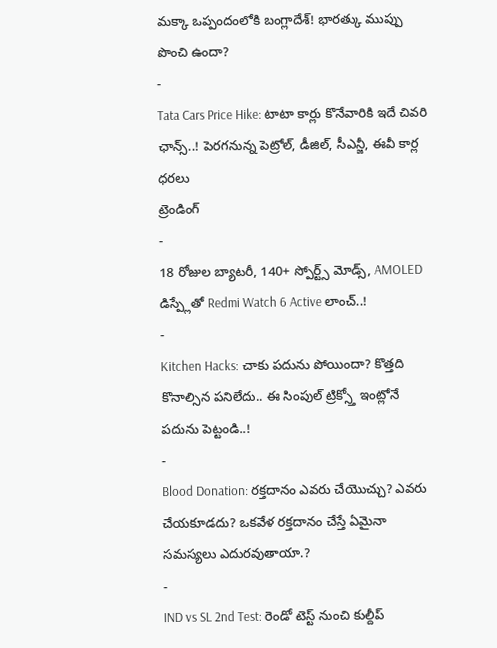మక్కా ఒప్పందంలోకి బంగ్లాదేశ్! భారత్కు ముప్పు పొంచి ఉందా?
-
Tata Cars Price Hike: టాటా కార్లు కొనేవారికి ఇదే చివరి ఛాన్స్..! పెరగనున్న పెట్రోల్, డీజిల్, సీఎన్జీ, ఈవీ కార్ల ధరలు
ట్రెండింగ్
-
18 రోజుల బ్యాటరీ, 140+ స్పోర్ట్స్ మోడ్స్, AMOLED డిస్ప్లేతో Redmi Watch 6 Active లాంచ్..!
-
Kitchen Hacks: చాకు పదును పోయిందా? కొత్తది కొనాల్సిన పనిలేదు.. ఈ సింపుల్ ట్రిక్స్తో ఇంట్లోనే పదును పెట్టండి..!
-
Blood Donation: రక్తదానం ఎవరు చేయొచ్చు? ఎవరు చేయకూడదు? ఒకవేళ రక్తదానం చేస్తే ఏమైనా సమస్యలు ఎదురవుతాయా.?
-
IND vs SL 2nd Test: రెండో టెస్ట్ నుంచి కుల్దీప్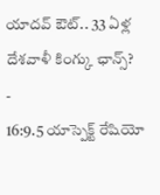యాదవ్ ఔట్.. 33 ఏళ్ల దేశవాళీ కింగ్కు ఛాన్స్?
-
16:9.5 యాస్పెక్ట్ రేషియో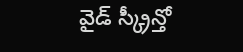వైడ్ స్క్రీన్తో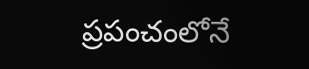ప్రపంచంలోనే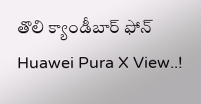తొలి క్యాండీబార్ ఫోన్ Huawei Pura X View..!